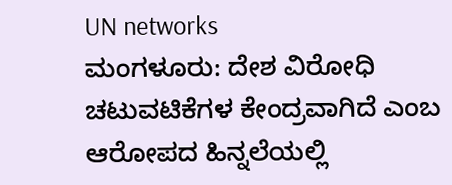UN networks
ಮಂಗಳೂರು: ದೇಶ ವಿರೋಧಿ ಚಟುವಟಿಕೆಗಳ ಕೇಂದ್ರವಾಗಿದೆ ಎಂಬ ಆರೋಪದ ಹಿನ್ನಲೆಯಲ್ಲಿ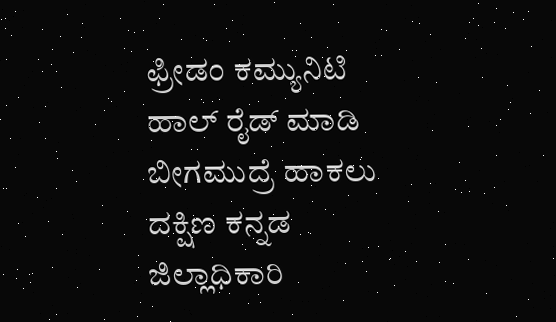ಫ್ರೀಡಂ ಕಮ್ಯುನಿಟಿ ಹಾಲ್ ರೈಡ್ ಮಾಡಿ ಬೀಗಮುದ್ರೆ ಹಾಕಲು ದಕ್ಷಿಣ ಕನ್ನಡ ಜಿಲ್ಲಾಧಿಕಾರಿ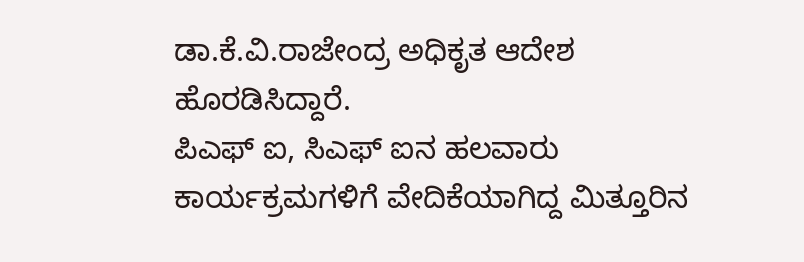ಡಾ.ಕೆ.ವಿ.ರಾಜೇಂದ್ರ ಅಧಿಕೃತ ಆದೇಶ ಹೊರಡಿಸಿದ್ದಾರೆ.
ಪಿಎಫ್ ಐ, ಸಿಎಫ್ ಐನ ಹಲವಾರು ಕಾರ್ಯಕ್ರಮಗಳಿಗೆ ವೇದಿಕೆಯಾಗಿದ್ದ ಮಿತ್ತೂರಿನ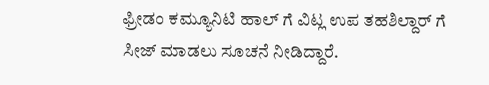ಫ್ರೀಡಂ ಕಮ್ಯೂನಿಟಿ ಹಾಲ್ ಗೆ ವಿಟ್ಲ ಉಪ ತಹಶಿಲ್ದಾರ್ ಗೆ ಸೀಜ್ ಮಾಡಲು ಸೂಚನೆ ನೀಡಿದ್ದಾರೆ.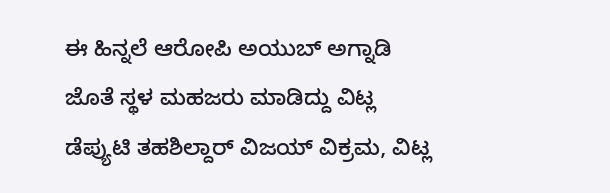ಈ ಹಿನ್ನಲೆ ಆರೋಪಿ ಅಯುಬ್ ಅಗ್ನಾಡಿ ಜೊತೆ ಸ್ಥಳ ಮಹಜರು ಮಾಡಿದ್ದು ವಿಟ್ಲ ಡೆಪ್ಯುಟಿ ತಹಶಿಲ್ದಾರ್ ವಿಜಯ್ ವಿಕ್ರಮ, ವಿಟ್ಲ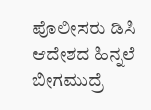ಪೊಲೀಸರು ಡಿಸಿ ಆದೇಶದ ಹಿನ್ನಲೆ ಬೀಗಮುದ್ರೆ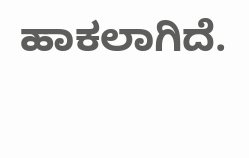ಹಾಕಲಾಗಿದೆ.